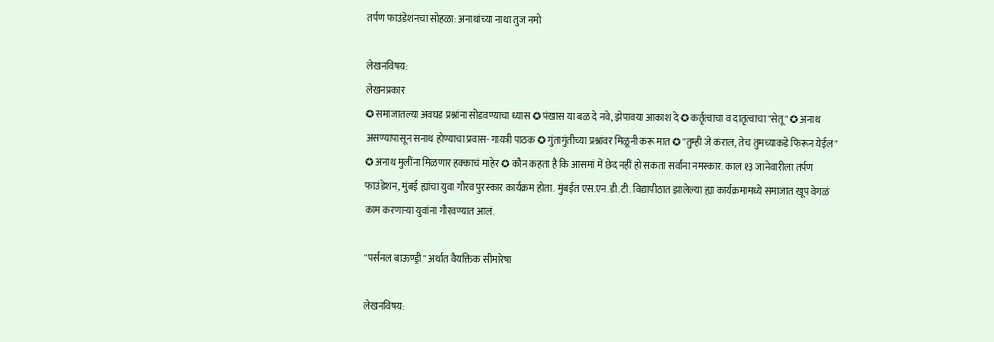तर्पण फाउंडेशनचा सोहळा: अनाथांच्या नाथा तुज नमो

लेखनविषय:
लेखनप्रकार
✪ समाजातल्या अवघड प्रश्नांना सोडवण्याचा ध्यास ✪ पंखास या बळ दे नवे, झेपावया आकाश दे ✪ कर्तृत्वाचा व दातृत्वाचा "सेतू" ✪ अनाथ असण्यापासून सनाथ होण्याचा प्रवास- गायत्री पाठक ✪ गुंतागुंतीच्या प्रश्नांवर मिळूनी करू मात ✪ "तुम्ही जे कराल, तेच तुमच्याकडे फिरून येईल" ✪ अनाथ मुलींना मिळणार हक्काचं माहेर ✪ कौन कहता है कि आसमां में छेद नहीं हो सकता सर्वांना नमस्कार. काल १३ जानेवारीला तर्पण फाउंडेशन, मुंबई ह्यांचा युवा गौरव पुरस्कार कार्यक्रम होता. मुंबईत एस.एन.डी.टी. विद्यापीठात झालेल्या ह्या कार्यक्रमामध्ये समाजात खूप वेगळं काम करणार्‍या युवांना गौरवण्यात आलं.

"पर्सनल बाऊण्ड्री" अर्थात वैयक्तिक सीमारेषा

लेखनविषय: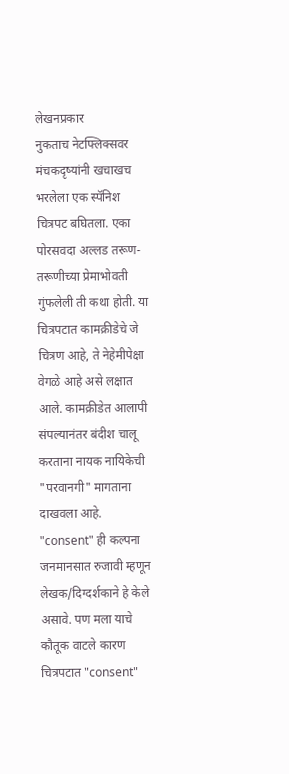लेखनप्रकार
नुकताच नेटफ्लिक्सवर मंचकदृष्यांनी खचाखच भरलेला एक स्पॅनिश चित्रपट बघितला. एका पोरसवदा अल्लड तरूण-तरूणीच्या प्रेमाभोवती गुंफलेली ती कथा होती. या चित्रपटात कामक्रीडेचे जे चित्रण आहे, ते नेहेमीपेक्षा वेगळे आहे असे लक्षात आले. कामक्रीडेत आलापी संपल्यानंतर बंदीश चालू करताना नायक नायिकेची "परवानगी" मागताना दाखवला आहे. "consent" ही कल्पना जनमानसात रुजावी म्हणून लेखक/दिग्दर्शकाने हे केले असावे. पण मला याचे कौतूक वाटले कारण चित्रपटात "consent"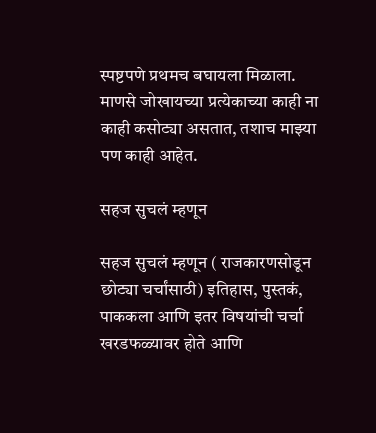स्पष्टपणे प्रथमच बघायला मिळाला. माणसे जोखायच्या प्रत्येकाच्या काही ना काही कसोट्या असतात, तशाच माझ्या पण काही आहेत.

सहज सुचलं म्हणून

सहज सुचलं म्हणून ( राजकारणसोडून छोट्या चर्चांसाठी) इतिहास, पुस्तकं, पाककला आणि इतर विषयांची चर्चा खरडफळ्यावर होते आणि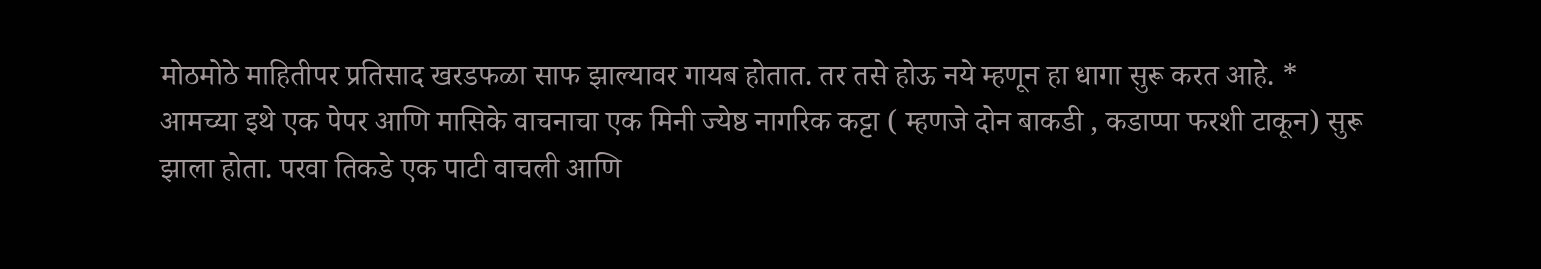मोठमोठे माहितीपर प्रतिसाद खरडफळा साफ झाल्यावर गायब होतात. तर तसे होऊ नये म्हणून हा धागा सुरू करत आहे. * आमच्या इथे एक पेपर आणि मासिके वाचनाचा एक मिनी ज्येष्ठ नागरिक कट्टा ( म्हणजे दोन बाकडी , कडाप्पा फरशी टाकून) सुरू झाला होता. परवा तिकडे एक पाटी वाचली आणि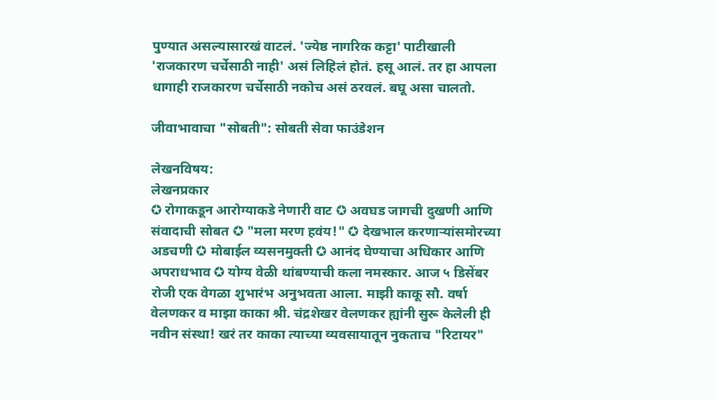पुण्यात असल्यासारखं वाटलं. 'ज्येष्ठ नागरिक कट्टा' पाटीखाली 'राजकारण चर्चेसाठी नाही' असं लिहिलं होतं. हसू आलं. तर हा आपला धागाही राजकारण चर्चेसाठी नकोच असं ठरवलं. बघू असा चालतो.

जीवाभावाचा "सोबती": सोबती सेवा फाउंडेशन

लेखनविषय:
लेखनप्रकार
✪ रोगाकडून आरोग्याकडे नेणारी वाट ✪ अवघड जागची दुखणी आणि संवादाची सोबत ✪ "मला मरण हवंय!" ✪ देखभाल करणार्‍यांसमोरच्या अडचणी ✪ मोबाईल व्यसनमुक्ती ✪ आनंद घेण्याचा अधिकार आणि अपराधभाव ✪ योग्य वेळी थांबण्याची कला नमस्कार. आज ५ डिसेंबर रोजी एक वेगळा शुभारंभ अनुभवता आला. माझी काकू सौ. वर्षा वेलणकर व माझा काका श्री. चंद्रशेखर वेलणकर ह्यांनी सुरू केलेली ही नवीन संस्था! खरं तर काका त्याच्या व्यवसायातून नुकताच "रिटायर"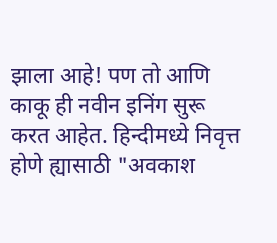झाला आहे! पण तो आणि काकू ही नवीन इनिंग सुरू करत आहेत. हिन्दीमध्ये निवृत्त होणे ह्यासाठी "अवकाश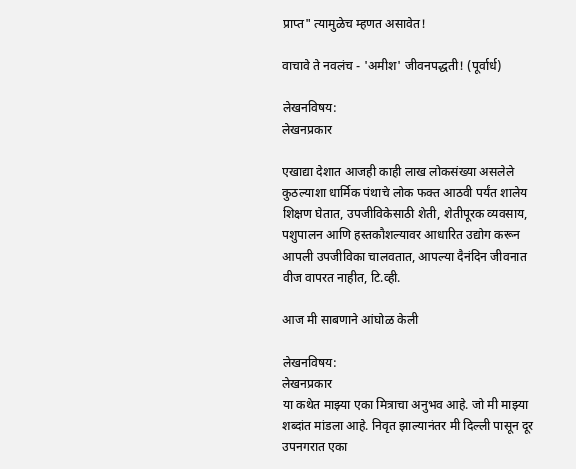प्राप्त" त्यामुळेच म्हणत असावेत!

वाचावे ते नवलंच - 'अमीश' जीवनपद्धती! (पूर्वार्ध)

लेखनविषय:
लेखनप्रकार

एखाद्या देशात आजही काही लाख लोकसंख्या असलेले कुठल्याशा धार्मिक पंथाचे लोक फक्त आठवी पर्यंत शालेय शिक्षण घेतात, उपजीविकेसाठी शेती, शेतीपूरक व्यवसाय, पशुपालन आणि हस्तकौशल्यावर आधारित उद्योग करून आपली उपजीविका चालवतात, आपल्या दैनंदिन जीवनात वीज वापरत नाहीत, टि.व्ही.

आज मी साबणाने आंघोळ केली

लेखनविषय:
लेखनप्रकार
या कथेत माझ्या एका मित्राचा अनुभव आहे. जो मी माझ्या शब्दांत मांडला आहे. निवृत झाल्यानंतर मी दिल्ली पासून दूर उपनगरात एका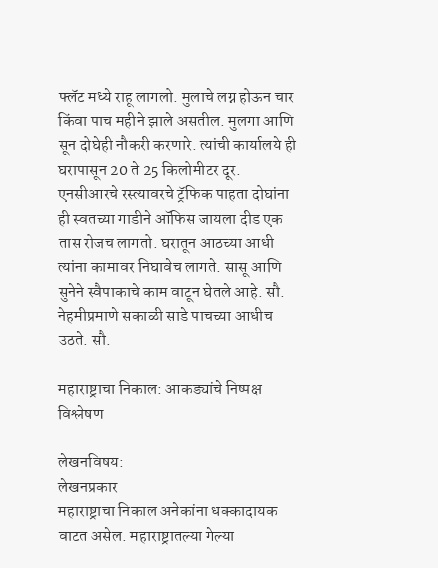फ्लॅट मध्ये राहू लागलो. मुलाचे लग्न होऊन चार किंवा पाच महीने झाले असतील. मुलगा आणि सून दोघेही नौकरी करणारे. त्यांची कार्यालये ही घरापासून 20 ते 25 किलोमीटर दूर. एनसीआरचे रस्त्यावरचे ट्रॅफिक पाहता दोघांना ही स्वतच्या गाडीने ऑफिस जायला दीड एक तास रोजच लागतो. घरातून आठच्या आधी त्यांना कामावर निघावेच लागते. सासू आणि सुनेने स्वैपाकाचे काम वाटून घेतले आहे. सौ. नेहमीप्रमाणे सकाळी साडे पाचच्या आधीच उठते. सौ.

महाराष्ट्राचा निकाल: आकड्यांचे निष्पक्ष विश्लेषण

लेखनविषय:
लेखनप्रकार
महाराष्ट्राचा निकाल अनेकांना धक्कादायक वाटत असेल. महाराष्ट्रातल्या गेल्या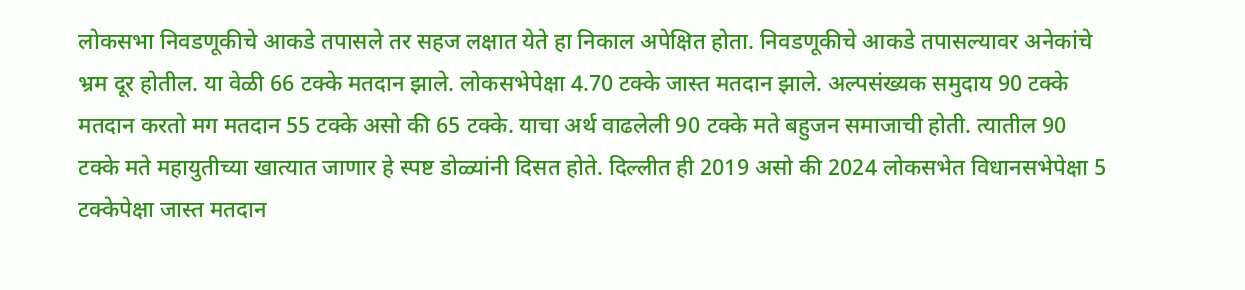लोकसभा निवडणूकीचे आकडे तपासले तर सहज लक्षात येते हा निकाल अपेक्षित होता. निवडणूकीचे आकडे तपासल्यावर अनेकांचे भ्रम दूर होतील. या वेळी 66 टक्के मतदान झाले. लोकसभेपेक्षा 4.70 टक्के जास्त मतदान झाले. अल्पसंख्यक समुदाय 90 टक्के मतदान करतो मग मतदान 55 टक्के असो की 65 टक्के. याचा अर्थ वाढलेली 90 टक्के मते बहुजन समाजाची होती. त्यातील 90 टक्के मते महायुतीच्या खात्यात जाणार हे स्पष्ट डोळ्यांनी दिसत होते. दिल्लीत ही 2019 असो की 2024 लोकसभेत विधानसभेपेक्षा 5 टक्केपेक्षा जास्त मतदान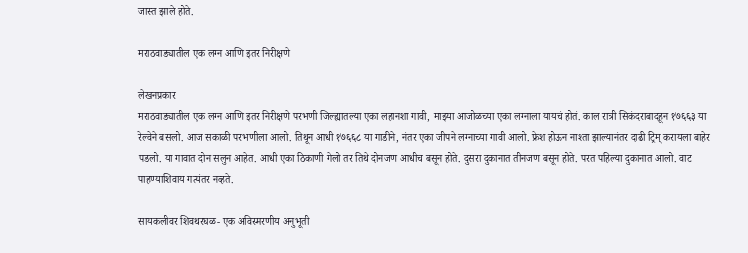जास्त झाले होते.

मराठवाड्यातील एक लग्न आणि इतर निरीक्षणे

लेखनप्रकार
मराठवाड्यातील एक लग्न आणि इतर निरीक्षणे परभणी जिल्ह्यातल्या एका लहानशा गावी, माझ्या आजोळच्या एका लग्नाला यायचं होतं. काल रात्री सिकंदराबादहून १७६६३ या रेल्वेने बसलो. आज सकाळी परभणीला आलो. तिथून आधी १७६६८ या गाडीने, नंतर एका जीपने लग्नाच्या गावी आलो. फ्रेश होऊन नाश्ता झाल्यानंतर दाढी ट्रिम् करायला बाहेर पडलो. या गावात दोन सलुन आहेत. आधी एका ठिकाणी गेलो तर तिथे दोनजण आधीच बसून होते. दुसरा दुकानात तीनजण बसून होते. परत पहिल्या दुकानात आलो. वाट पाहण्याशिवाय गत्यंतर नव्हते.

सायकलीवर शिवथरघळ- एक अविस्मरणीय अनुभूती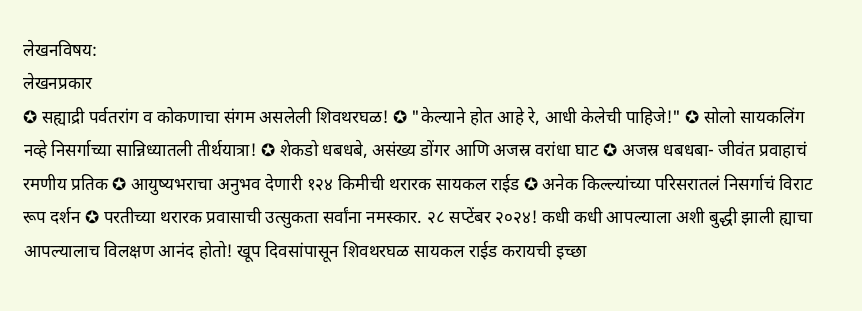लेखनविषय:
लेखनप्रकार
✪ सह्याद्री पर्वतरांग व कोकणाचा संगम असलेली शिवथरघळ! ✪ "केल्याने होत आहे रे, आधी केलेची पाहिजे!" ✪ सोलो सायकलिंग नव्हे निसर्गाच्या सान्निध्यातली तीर्थयात्रा! ✪ शेकडो धबधबे, असंख्य डोंगर आणि अजस्र वरांधा घाट ✪ अजस्र धबधबा- जीवंत प्रवाहाचं रमणीय प्रतिक ✪ आयुष्यभराचा अनुभव देणारी १२४ किमीची थरारक सायकल राईड ✪ अनेक किल्ल्यांच्या परिसरातलं निसर्गाचं विराट रूप दर्शन ✪ परतीच्या थरारक प्रवासाची उत्सुकता सर्वांना नमस्कार. २८ सप्टेंबर २०२४! कधी कधी आपल्याला अशी बुद्धी झाली ह्याचा आपल्यालाच विलक्षण आनंद होतो! खूप दिवसांपासून शिवथरघळ सायकल राईड करायची इच्छा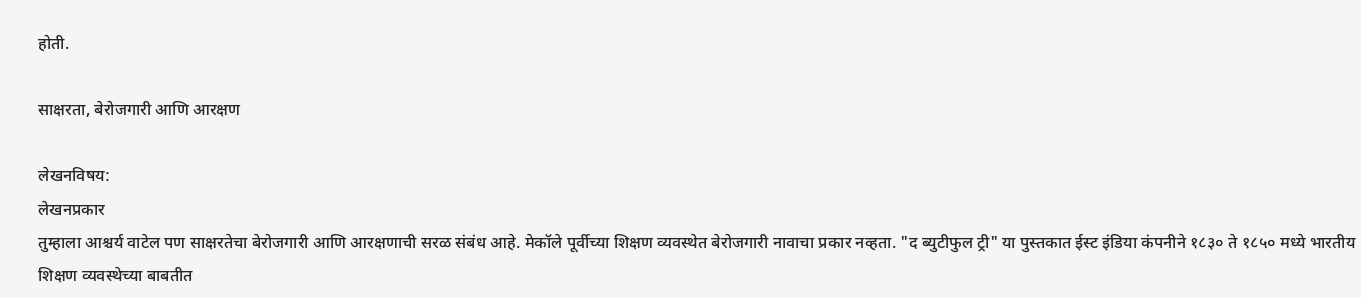होती.

साक्षरता, बेरोजगारी आणि आरक्षण

लेखनविषय:
लेखनप्रकार
तुम्हाला आश्चर्य वाटेल पण साक्षरतेचा बेरोजगारी आणि आरक्षणाची सरळ संबंध आहे. मेकॉले पूर्वीच्या शिक्षण व्यवस्थेत बेरोजगारी नावाचा प्रकार नव्हता. "द ब्युटीफुल ट्री" या पुस्तकात ईस्ट इंडिया कंपनीने १८३० ते १८५० मध्ये भारतीय शिक्षण व्यवस्थेच्या बाबतीत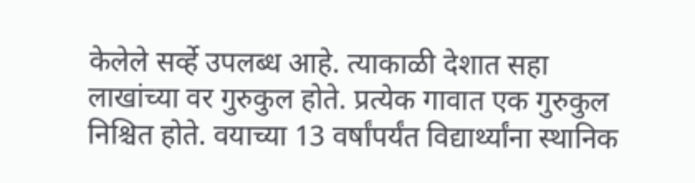केलेले सर्व्हे उपलब्ध आहे. त्याकाळी देशात सहा लाखांच्या वर गुरुकुल होते. प्रत्येक गावात एक गुरुकुल निश्चित होते. वयाच्या 13 वर्षांपर्यंत विद्यार्थ्यांना स्थानिक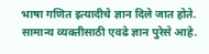भाषा गणित इत्यादीचे ज्ञान दिले जात होते. सामान्य व्यक्तीसाठी एवढे ज्ञान पुरेसे आहे.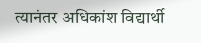त्यानंतर अधिकांश विद्यार्थी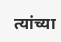त्यांच्या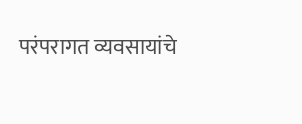परंपरागत व्यवसायांचे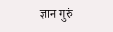ज्ञान गुरुं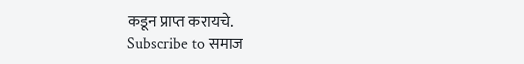कडून प्राप्त करायचे.
Subscribe to समाज